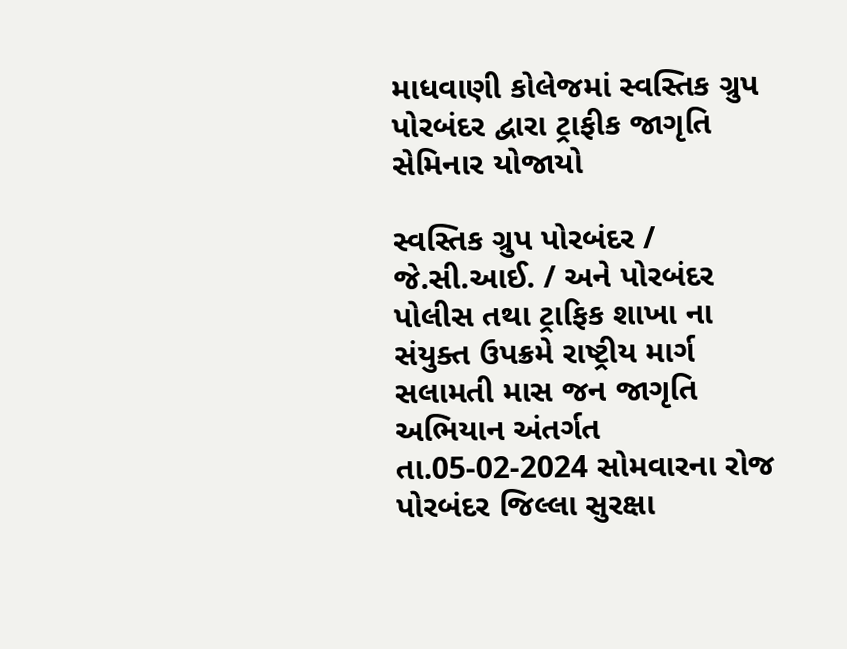માધવાણી કોલેજમાં સ્વસ્તિક ગ્રુપ પોરબંદર દ્વારા ટ્રાફીક જાગૃતિ સેમિનાર યોજાયો

સ્વસ્તિક ગ્રુપ પોરબંદર / જે.સી.આઈ. / અને પોરબંદર પોલીસ તથા ટ્રાફિક શાખા ના સંયુક્ત ઉપક્રમે રાષ્ટ્રીય માર્ગ સલામતી માસ જન જાગૃતિ અભિયાન અંતર્ગત તા.05-02-2024 સોમવારના રોજ પોરબંદર જિલ્લા સુરક્ષા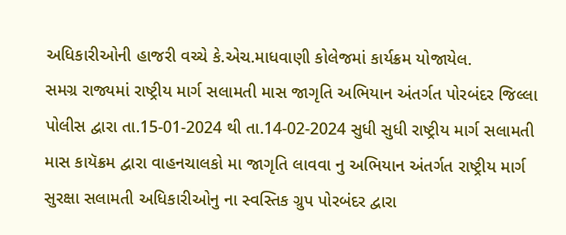અધિકારીઓની હાજરી વચ્ચે કે.એચ.માધવાણી કોલેજમાં કાર્યક્રમ યોજાયેલ.
સમગ્ર રાજ્યમાં રાષ્ટ્રીય માર્ગ સલામતી માસ જાગૃતિ અભિયાન અંતર્ગત પોરબંદર જિલ્લા પોલીસ દ્વારા તા.15-01-2024 થી તા.14-02-2024 સુધી સુધી રાષ્ટ્રીય માર્ગ સલામતી માસ કાયૅક્રમ દ્વારા વાહનચાલકો મા જાગૃતિ લાવવા નુ અભિયાન અંતર્ગત રાષ્ટ્રીય માર્ગ સુરક્ષા સલામતી અધિકારીઓનુ ના સ્વસ્તિક ગ્રુપ પોરબંદર દ્વારા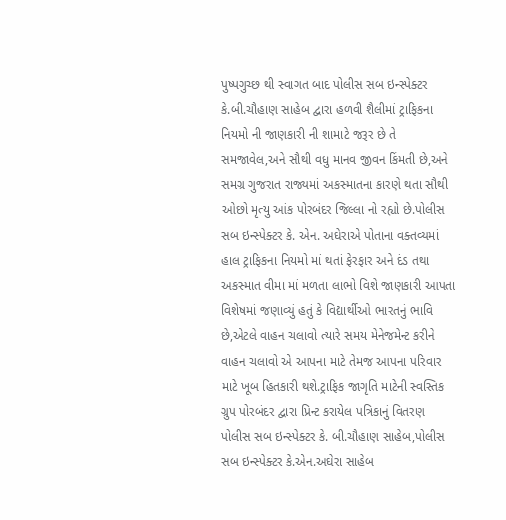પુષ્પગુચ્છ થી સ્વાગત બાદ પોલીસ સબ ઇન્સ્પેક્ટર કે.બી.ચૌહાણ સાહેબ દ્વારા હળવી શૈલીમાં ટ્રાફિકના નિયમો ની જાણકારી ની શામાટે જરૂર છે તે સમજાવેલ,અને સૌથી વધુ માનવ જીવન કિંમતી છે,અને સમગ્ર ગુજરાત રાજ્યમાં અકસ્માતના કારણે થતા સૌથી ઓછો મૃત્યુ આંક પોરબંદર જિલ્લા નો રહ્યો છે.પોલીસ સબ ઇન્સ્પેક્ટર કે. એન. અઘેરાએ પોતાના વક્તવ્યમાં હાલ ટ્રાફિકના નિયમો માં થતાં ફેરફાર અને દંડ તથા અકસ્માત વીમા માં મળતા લાભો વિશે જાણકારી આપતા વિશેષમાં જણાવ્યું હતું કે વિદ્યાર્થીઓ ભારતનું ભાવિ છે,એટલે વાહન ચલાવો ત્યારે સમય મેનેજમેન્ટ કરીને વાહન ચલાવો એ આપના માટે તેમજ આપના પરિવાર માટે ખૂબ હિતકારી થશે.ટ્રાફિક જાગૃતિ માટેની સ્વસ્તિક ગ્રુપ પોરબંદર દ્વારા પ્રિન્ટ કરાયેલ પત્રિકાનું વિતરણ પોલીસ સબ ઇન્સ્પેક્ટર કે. બી.ચૌહાણ સાહેબ,પોલીસ સબ ઇન્સ્પેક્ટર કે.એન.અઘેરા સાહેબ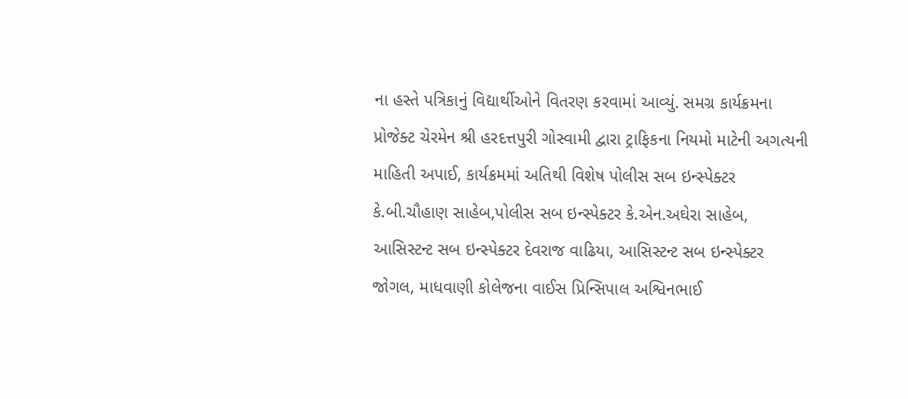ના હસ્તે પત્રિકાનું વિદ્યાર્થીઓને વિતરણ કરવામાં આવ્યું. સમગ્ર કાર્યક્રમના પ્રોજેક્ટ ચેરમેન શ્રી હરદત્તપુરી ગોસ્વામી દ્વારા ટ્રાફિકના નિયમો માટેની અગત્યની માહિતી અપાઈ, કાર્યક્રમમાં અતિથી વિશેષ પોલીસ સબ ઇન્સ્પેક્ટર કે.બી.ચૌહાણ સાહેબ,પોલીસ સબ ઇન્સ્પેક્ટર કે.એન.અઘેરા સાહેબ, આસિસ્ટન્ટ સબ ઇન્સ્પેક્ટર દેવરાજ વાઢિયા, આસિસ્ટન્ટ સબ ઇન્સ્પેક્ટર જોગલ, માધવાણી કોલેજના વાઈસ પ્રિન્સિપાલ અશ્વિનભાઈ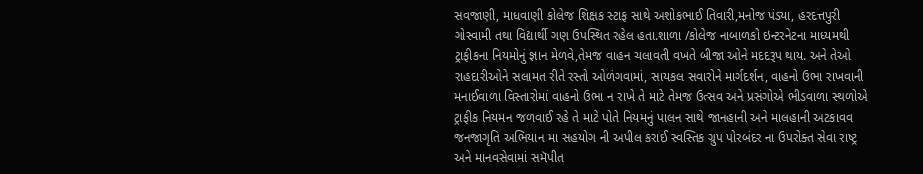સવજાણી, માધવાણી કોલેજ શિક્ષક સ્ટાફ સાથે અશોકભાઈ તિવારી,મનોજ પંડ્યા, હરદત્તપુરી ગોસ્વામી તથા વિદ્યાર્થી ગણ ઉપસ્થિત રહેલ હતા.શાળા /કોલેજ નાબાળકો ઇન્ટરનેટના માધ્યમથી ટ્રાફીકના નિયમોનું જ્ઞાન મેળવે,તેમજ વાહન ચલાવતી વખતે બીજા ઓને મદદરૂપ થાય. અને તેઓ રાહદારીઓને સલામત રીતે રસ્તો ઓળંગવામાં, સાયકલ સવારોને માર્ગદર્શન, વાહનો ઉભા રાખવાની મનાઈવાળા વિસ્તારોમાં વાહનો ઉભા ન રાખે તે માટે તેમજ ઉત્સવ અને પ્રસંગોએ ભીડવાળા સ્થળોએ ટ્રાફીક નિયમન જળવાઈ રહે તે માટે પોતે નિયમનું પાલન સાથે જાનહાની અને માલહાની અટકાવવ જનજાગૃતિ અભિયાન મા સહયોગ ની અપીલ કરાઈ સ્વસ્તિક ગ્રુપ પોરબંદર ના ઉપરોક્ત સેવા રાષ્ટ્ર અને માનવસેવામાં સમૅપીત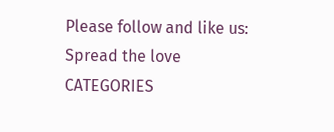Please follow and like us:
Spread the love
CATEGORIES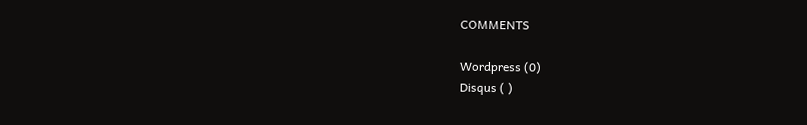COMMENTS

Wordpress (0)
Disqus ( )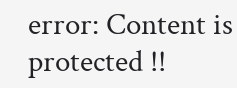error: Content is protected !!